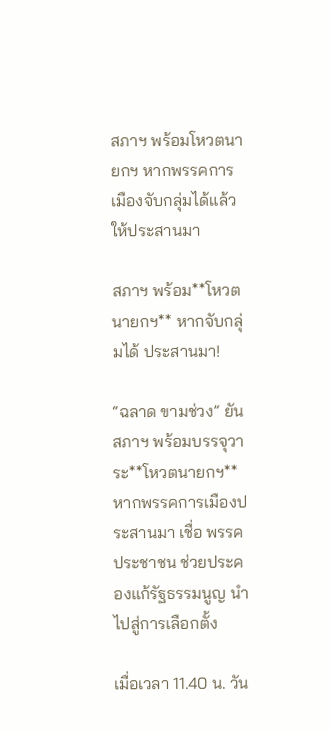สภาฯ พร้อมโหวตนายกฯ หากพรรคการเมืองจับกลุ่มได้แล้ว ให้ประสานมา

สภาฯ พร้อม**โหวตนายกฯ** หากจับกลุ่มได้ ประสานมา!

“ฉลาด ขามช่วง” ยันสภาฯ พร้อมบรรจุวาระ**โหวตนายกฯ** หากพรรคการเมืองประสานมา เชื่อ พรรคประชาชน ช่วยประคองแก้รัฐธรรมนูญ นำไปสู่การเลือกตั้ง

เมื่อเวลา 11.40 น. วัน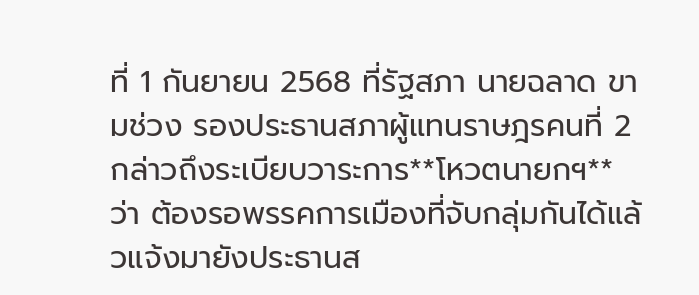ที่ 1 กันยายน 2568 ที่รัฐสภา นายฉลาด ขามช่วง รองประธานสภาผู้แทนราษฎรคนที่ 2 กล่าวถึงระเบียบวาระการ**โหวตนายกฯ** ว่า ต้องรอพรรคการเมืองที่จับกลุ่มกันได้แล้วแจ้งมายังประธานส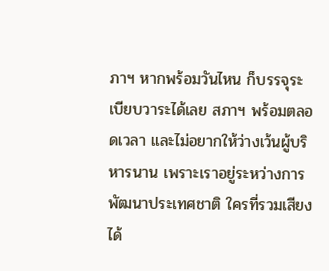ภาฯ หากพร้อมวันไหน ก็บรรจุระเบียบวาระได้เลย สภาฯ พร้อมตลอดเวลา และไม่อยากให้ว่างเว้นผู้บริหารนาน เพราะเราอยู่ระหว่างการพัฒนาประเทศชาติ ใครที่รวมเสียงได้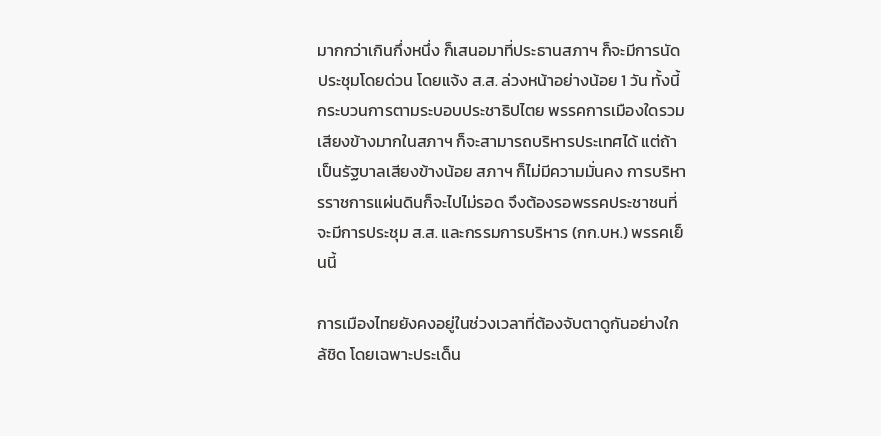มากกว่าเกินกึ่งหนึ่ง ก็เสนอมาที่ประธานสภาฯ ก็จะมีการนัดประชุมโดยด่วน โดยแจ้ง ส.ส. ล่วงหน้าอย่างน้อย 1 วัน ทั้งนี้ กระบวนการตามระบอบประชาธิปไตย พรรคการเมืองใดรวมเสียงข้างมากในสภาฯ ก็จะสามารถบริหารประเทศได้ แต่ถ้าเป็นรัฐบาลเสียงข้างน้อย สภาฯ ก็ไม่มีความมั่นคง การบริหารราชการแผ่นดินก็จะไปไม่รอด จึงต้องรอพรรคประชาชนที่จะมีการประชุม ส.ส. และกรรมการบริหาร (กก.บห.) พรรคเย็นนี้

การเมืองไทยยังคงอยู่ในช่วงเวลาที่ต้องจับตาดูกันอย่างใกล้ชิด โดยเฉพาะประเด็น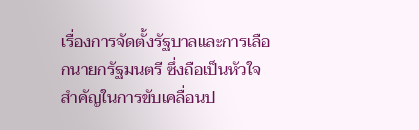เรื่องการจัดตั้งรัฐบาลและการเลือกนายกรัฐมนตรี ซึ่งถือเป็นหัวใจสำคัญในการขับเคลื่อนป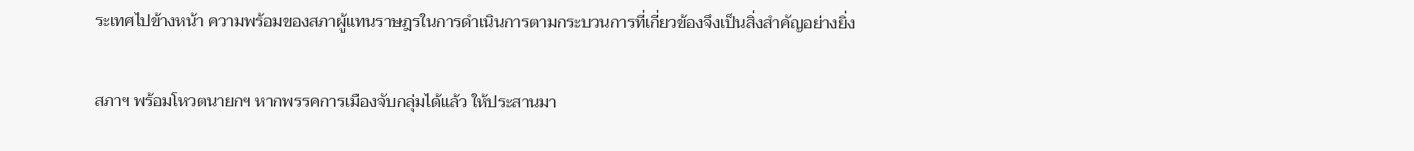ระเทศไปข้างหน้า ความพร้อมของสภาผู้แทนราษฎรในการดำเนินการตามกระบวนการที่เกี่ยวข้องจึงเป็นสิ่งสำคัญอย่างยิ่ง

สภาฯ พร้อมโหวตนายกฯ หากพรรคการเมืองจับกลุ่มได้แล้ว ให้ประสานมา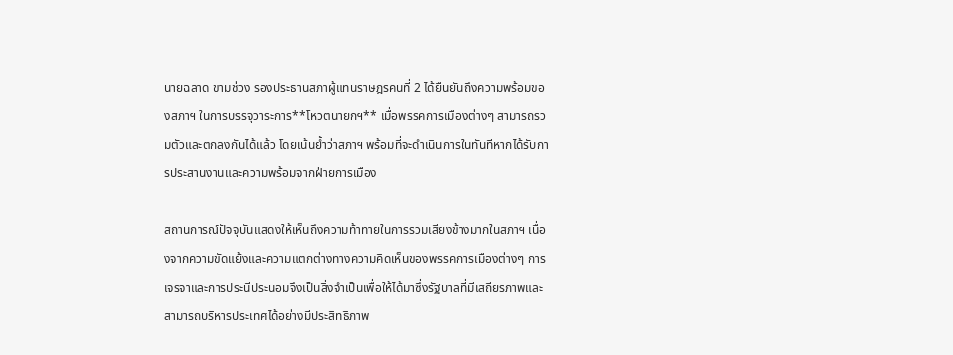นายฉลาด ขามช่วง รองประธานสภาผู้แทนราษฎรคนที่ 2 ได้ยืนยันถึงความพร้อมของสภาฯ ในการบรรจุวาระการ**โหวตนายกฯ** เมื่อพรรคการเมืองต่างๆ สามารถรวมตัวและตกลงกันได้แล้ว โดยเน้นย้ำว่าสภาฯ พร้อมที่จะดำเนินการในทันทีหากได้รับการประสานงานและความพร้อมจากฝ่ายการเมือง

สถานการณ์ปัจจุบันแสดงให้เห็นถึงความท้าทายในการรวมเสียงข้างมากในสภาฯ เนื่องจากความขัดแย้งและความแตกต่างทางความคิดเห็นของพรรคการเมืองต่างๆ การเจรจาและการประนีประนอมจึงเป็นสิ่งจำเป็นเพื่อให้ได้มาซึ่งรัฐบาลที่มีเสถียรภาพและสามารถบริหารประเทศได้อย่างมีประสิทธิภาพ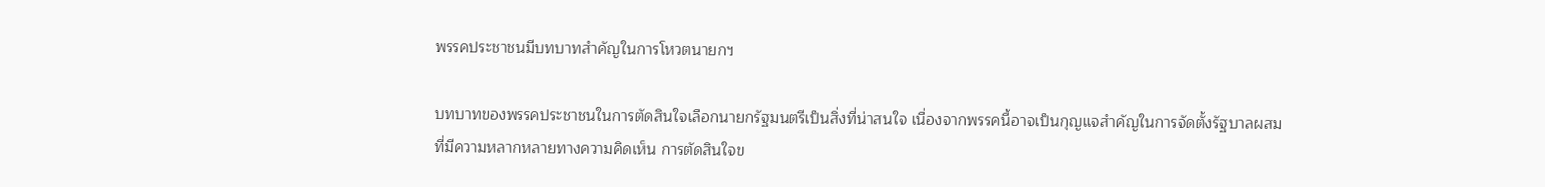พรรคประชาชนมีบทบาทสำคัญในการโหวตนายกฯ

บทบาทของพรรคประชาชนในการตัดสินใจเลือกนายกรัฐมนตรีเป็นสิ่งที่น่าสนใจ เนื่องจากพรรคนี้อาจเป็นกุญแจสำคัญในการจัดตั้งรัฐบาลผสมที่มีความหลากหลายทางความคิดเห็น การตัดสินใจข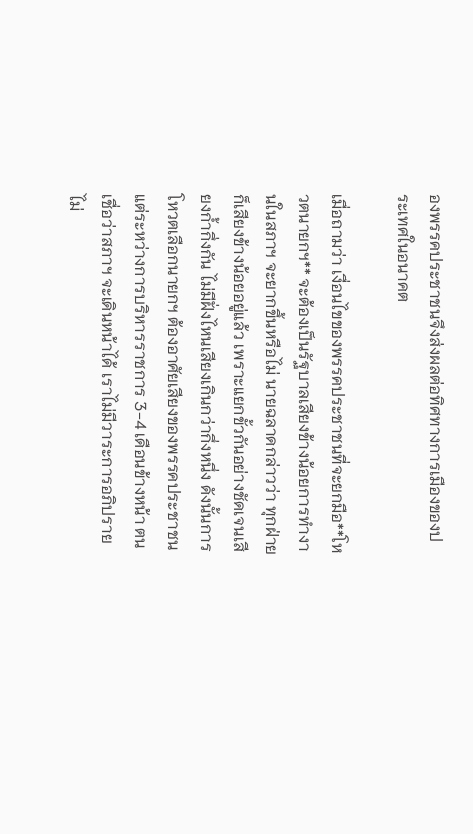องพรรคประชาชนจึงส่งผลต่อทิศทางการเมืองของประเทศในอนาคต

เมื่อถามว่า เงื่อนไขของพรรคประชาชนที่จะยกมือ**โหวตนายกฯ** จะต้องเป็นรัฐบาลเสียงข้างน้อยการทำงานในสภาฯ จะยากขึ้นหรือไม่ นายฉลาดกล่าวว่า ทุกฝ่ายก็เสียงข้างน้อยอยู่แล้ว เพราะแยกขั้วกันอย่างชัดเจนเสียงก้ำกึ่งกัน ไม่มีฝั่งไหนเสียงเกินกว่ากึ่งหนึ่ง ดังนั้นการโหวตเลือกนายกฯ ต้องอาศัยเสียงของพรรคประชาชน แต่ระหว่างการบริหารราชการ 3-4 เดือนข้างหน้า ตนเชื่อว่าสภาฯ จะเดินหน้าได้ เราไม่มีวาระการอภิปรายไม่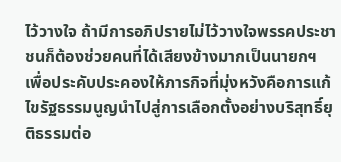ไว้วางใจ ถ้ามีการอภิปรายไม่ไว้วางใจพรรคประชาชนก็ต้องช่วยคนที่ได้เสียงข้างมากเป็นนายกฯ เพื่อประคับประคองให้ภารกิจที่มุ่งหวังคือการแก้ไขรัฐธรรมนูญนำไปสู่การเลือกตั้งอย่างบริสุทธิ์ยุติธรรมต่อ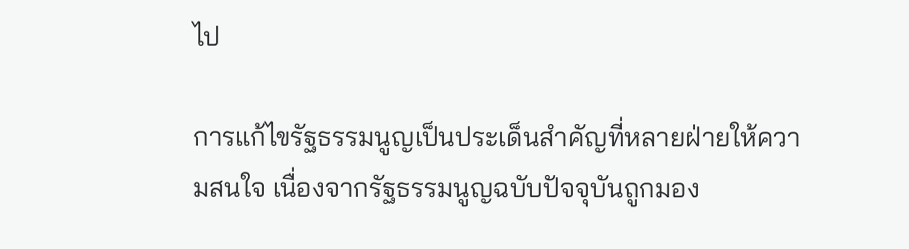ไป

การแก้ไขรัฐธรรมนูญเป็นประเด็นสำคัญที่หลายฝ่ายให้ความสนใจ เนื่องจากรัฐธรรมนูญฉบับปัจจุบันถูกมอง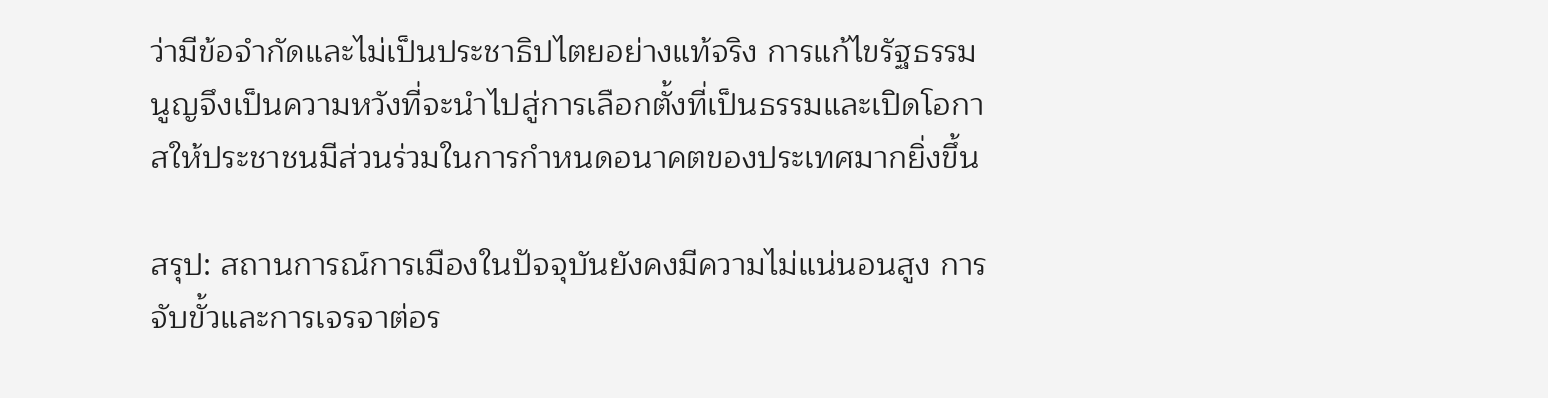ว่ามีข้อจำกัดและไม่เป็นประชาธิปไตยอย่างแท้จริง การแก้ไขรัฐธรรมนูญจึงเป็นความหวังที่จะนำไปสู่การเลือกตั้งที่เป็นธรรมและเปิดโอกาสให้ประชาชนมีส่วนร่วมในการกำหนดอนาคตของประเทศมากยิ่งขึ้น

สรุป: สถานการณ์การเมืองในปัจจุบันยังคงมีความไม่แน่นอนสูง การจับขั้วและการเจรจาต่อร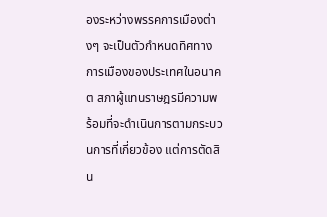องระหว่างพรรคการเมืองต่างๆ จะเป็นตัวกำหนดทิศทางการเมืองของประเทศในอนาคต สภาผู้แทนราษฎรมีความพร้อมที่จะดำเนินการตามกระบวนการที่เกี่ยวข้อง แต่การตัดสิน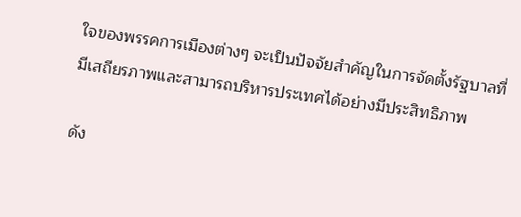ใจของพรรคการเมืองต่างๆ จะเป็นปัจจัยสำคัญในการจัดตั้งรัฐบาลที่มีเสถียรภาพและสามารถบริหารประเทศได้อย่างมีประสิทธิภาพ

ดัง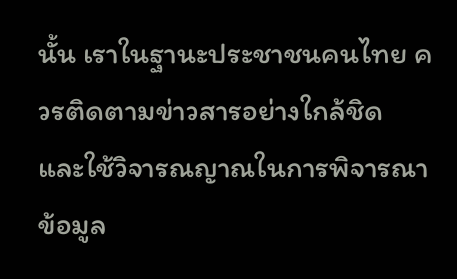นั้น เราในฐานะประชาชนคนไทย ควรติดตามข่าวสารอย่างใกล้ชิด และใช้วิจารณญาณในการพิจารณาข้อมูล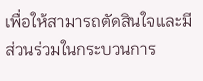เพื่อให้สามารถตัดสินใจและมีส่วนร่วมในกระบวนการ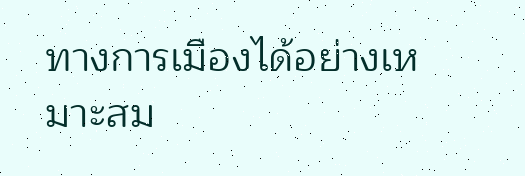ทางการเมืองได้อย่างเหมาะสม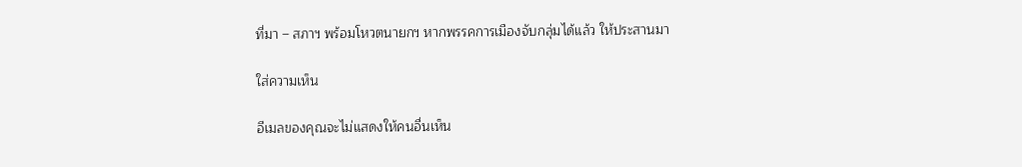ที่มา – สภาฯ พร้อมโหวตนายกฯ หากพรรคการเมืองจับกลุ่มได้แล้ว ให้ประสานมา

ใส่ความเห็น

อีเมลของคุณจะไม่แสดงให้คนอื่นเห็น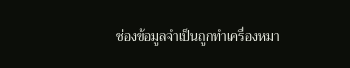ช่องข้อมูลจำเป็นถูกทำเครื่องหมา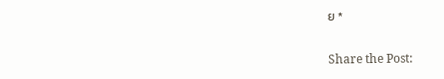ย *

Share the Post: